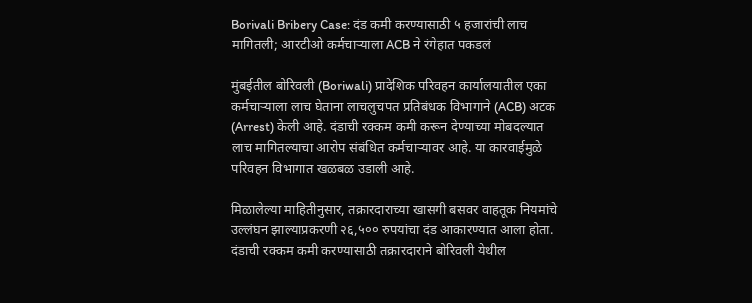Borivali Bribery Case: दंड कमी करण्यासाठी ५ हजारांची लाच मागितली; आरटीओ कर्मचाऱ्याला ACB ने रंगेहात पकडलं

मुंबईतील बोरिवली (Boriwali) प्रादेशिक परिवहन कार्यालयातील एका कर्मचाऱ्याला लाच घेताना लाचलुचपत प्रतिबंधक विभागाने (ACB) अटक (Arrest) केली आहे. दंडाची रक्कम कमी करून देण्याच्या मोबदल्यात लाच मागितल्याचा आरोप संबंधित कर्मचाऱ्यावर आहे. या कारवाईमुळे परिवहन विभागात खळबळ उडाली आहे.

मिळालेल्या माहितीनुसार, तक्रारदाराच्या खासगी बसवर वाहतूक नियमांचे उल्लंघन झाल्याप्रकरणी २६,५०० रुपयांचा दंड आकारण्यात आला होता. दंडाची रक्कम कमी करण्यासाठी तक्रारदाराने बोरिवली येथील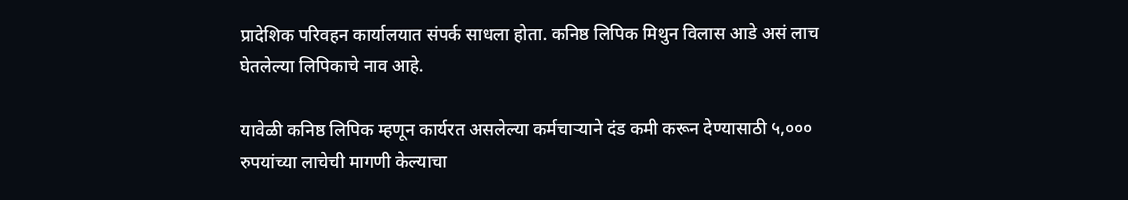प्रादेशिक परिवहन कार्यालयात संपर्क साधला होता. कनिष्ठ लिपिक मिथुन विलास आडे असं लाच घेतलेल्या लिपिकाचे नाव आहे.

यावेळी कनिष्ठ लिपिक म्हणून कार्यरत असलेल्या कर्मचाऱ्याने दंड कमी करून देण्यासाठी ५,००० रुपयांच्या लाचेची मागणी केल्याचा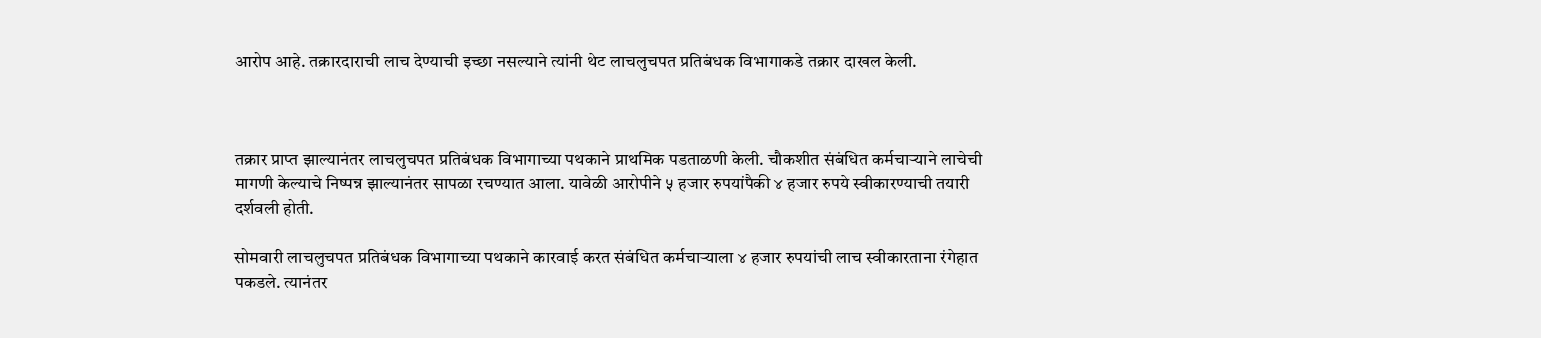आरोप आहे. तक्रारदाराची लाच देण्याची इच्छा नसल्याने त्यांनी थेट लाचलुचपत प्रतिबंधक विभागाकडे तक्रार दाखल केली.



तक्रार प्राप्त झाल्यानंतर लाचलुचपत प्रतिबंधक विभागाच्या पथकाने प्राथमिक पडताळणी केली. चौकशीत संबंधित कर्मचाऱ्याने लाचेची मागणी केल्याचे निष्पन्न झाल्यानंतर सापळा रचण्यात आला. यावेळी आरोपीने ५ हजार रुपयांपैकी ४ हजार रुपये स्वीकारण्याची तयारी दर्शवली होती.

सोमवारी लाचलुचपत प्रतिबंधक विभागाच्या पथकाने कारवाई करत संबंधित कर्मचाऱ्याला ४ हजार रुपयांची लाच स्वीकारताना रंगेहात पकडले. त्यानंतर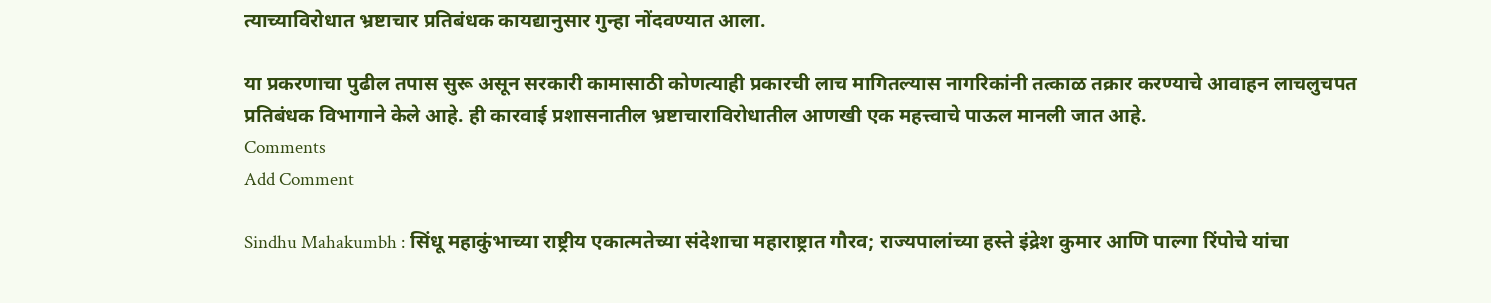त्याच्याविरोधात भ्रष्टाचार प्रतिबंधक कायद्यानुसार गुन्हा नोंदवण्यात आला.

या प्रकरणाचा पुढील तपास सुरू असून सरकारी कामासाठी कोणत्याही प्रकारची लाच मागितल्यास नागरिकांनी तत्काळ तक्रार करण्याचे आवाहन लाचलुचपत प्रतिबंधक विभागाने केले आहे. ही कारवाई प्रशासनातील भ्रष्टाचाराविरोधातील आणखी एक महत्त्वाचे पाऊल मानली जात आहे.
Comments
Add Comment

Sindhu Mahakumbh : सिंधू महाकुंभाच्या राष्ट्रीय एकात्मतेच्या संदेशाचा महाराष्ट्रात गौरव; राज्यपालांच्या हस्ते इंद्रेश कुमार आणि पाल्गा रिंपोचे यांचा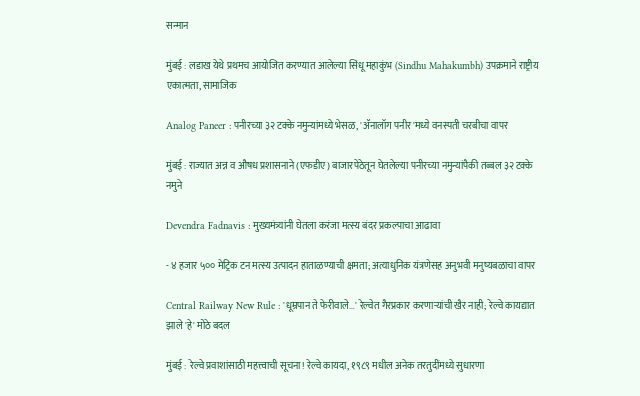सन्मान

मुंबई : लडाख येथे प्रथमच आयोजित करण्यात आलेल्या सिंधू महाकुंभ (Sindhu Mahakumbh) उपक्रमाने राष्ट्रीय एकात्मता, सामाजिक

Analog Paneer : पनीरच्या ३२ टक्के नमुन्यांमध्ये भेसळ, 'ॲनालॉग पनीर'मध्ये वनस्पती चरबीचा वापर

मुंबई : राज्यात अन्न व औषध प्रशासनाने (एफडीए) बाजारपेठेतून घेतलेल्या पनीरच्या नमुन्यांपैकी तब्बल ३२ टक्के नमुने

Devendra Fadnavis : मुख्यमंत्र्यांनी घेतला करंजा मत्स्य बंदर प्रकल्पाचा आढावा

- ४ हजार ५०० मेट्रिक टन मत्स्य उत्पादन हाताळण्याची क्षमता; अत्याधुनिक यंत्रणेसह अनुभवी मनुष्यबळाचा वापर

Central Railway New Rule : 'धूम्रपान ते फेरीवाले…' रेल्वेत गैरप्रकार करणाऱ्यांची खैर नाही; रेल्वे कायद्यात झाले 'हे' मोठे बदल

मुंबई : रेल्वे प्रवाशांसाठी महत्त्वाची सूचना! रेल्वे कायदा, १९८९ मधील अनेक तरतुदींमध्ये सुधारणा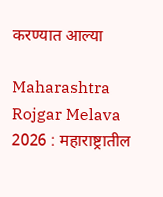करण्यात आल्या

Maharashtra Rojgar Melava 2026 : महाराष्ट्रातील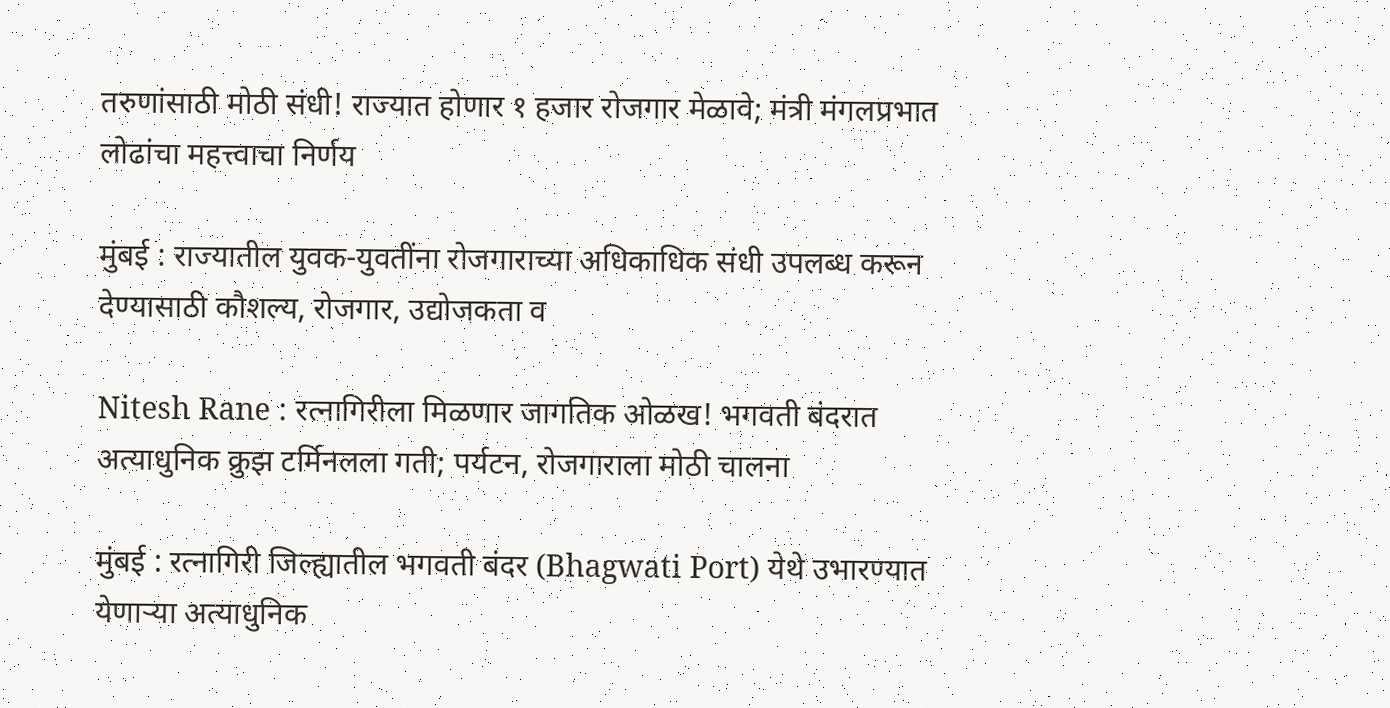तरुणांसाठी मोठी संधी! राज्यात होणार १ हजार रोजगार मेळावे; मंत्री मंगलप्रभात लोढांचा महत्त्वाचा निर्णय

मुंबई : राज्यातील युवक-युवतींना रोजगाराच्या अधिकाधिक संधी उपलब्ध करून देण्यासाठी कौशल्य, रोजगार, उद्योजकता व

Nitesh Rane : रत्नागिरीला मिळणार जागतिक ओळख! भगवती बंदरात अत्याधुनिक क्रुझ टर्मिनलला गती; पर्यटन, रोजगाराला मोठी चालना

मुंबई : रत्नागिरी जिल्ह्यातील भगवती बंदर (Bhagwati Port) येथे उभारण्यात येणाऱ्या अत्याधुनिक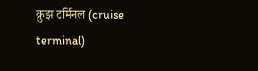क्रुझ टर्मिनल (cruise terminal)